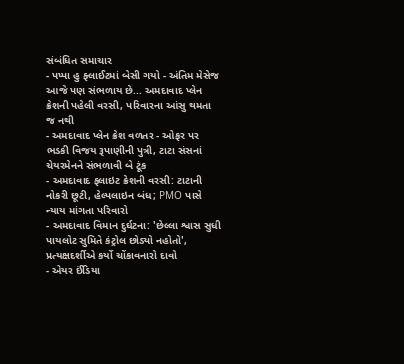સંબંધિત સમાચાર
- પપ્પા હુ ફ્લાઈટમાં બેસી ગયો - અંતિમ મેસેજ આજે પણ સંભળાય છે... અમદાવાદ પ્લેન ક્રેશની પહેલી વરસી, પરિવારના આંસુ થમતા જ નથી
- અમદાવાદ પ્લેન ક્રેશ વળતર - ઓફર પર ભડકી વિજય રૂપાણીની પુત્રી, ટાટા સંસનાં ચેયરમેનને સંભળાવી બે ટૂંક
- અમદાવાદ ફ્લાઇટ ક્રેશની વરસી: ટાટાની નોકરી છૂટી, હેલ્પલાઇન બંધ; PMO પાસે ન્યાય માંગતા પરિવારો
- અમદાવાદ વિમાન દુર્ઘટના: 'છેલ્લા શ્વાસ સુધી પાયલોટ સુમિતે કંટ્રોલ છોડ્યો નહોતો', પ્રત્યક્ષદર્શીએ કર્યો ચોંકાવનારો દાવો
- એયર ઈંડિયા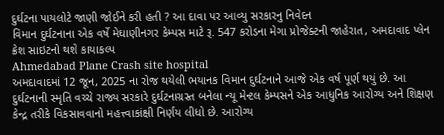દુર્ઘટના પાયલોટે જાણી જોઈને કરી હતી ? આ દાવા પર આવ્યુ સરકારનુ નિવેદન
વિમાન દુર્ઘટનાના એક વર્ષે મેઘાણીનગર કેમ્પસ માટે રૂ. 547 કરોડના મેગા પ્રોજેક્ટની જાહેરાત, અમદાવાદ પ્લેન ક્રેશ સાઇટનો થશે કાયાકલ્પ
Ahmedabad Plane Crash site hospital
અમદાવાદમાં 12 જૂન, 2025 ના રોજ થયેલી ભયાનક વિમાન દુર્ઘટનાને આજે એક વર્ષ પૂર્ણ થયું છે. આ દુર્ઘટનાની સ્મૃતિ વચ્ચે રાજ્ય સરકારે દુર્ઘટનાગ્રસ્ત બનેલા ન્યૂ મેન્ટલ કેમ્પસને એક આધુનિક આરોગ્ય અને શિક્ષણ કેન્દ્ર તરીકે વિકસાવવાનો મહત્ત્વાકાંક્ષી નિર્ણય લીધો છે. આરોગ્ય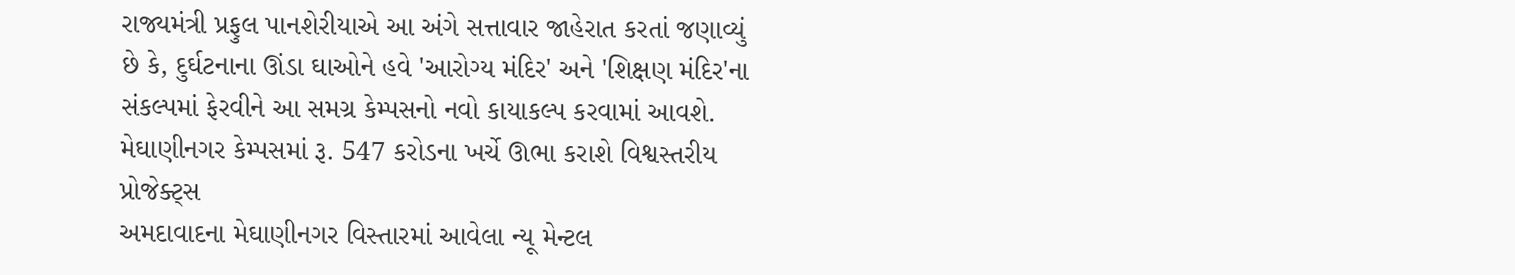રાજ્યમંત્રી પ્રફુલ પાનશેરીયાએ આ અંગે સત્તાવાર જાહેરાત કરતાં જણાવ્યું છે કે, દુર્ઘટનાના ઊંડા ઘાઓને હવે 'આરોગ્ય મંદિર' અને 'શિક્ષણ મંદિર'ના સંકલ્પમાં ફેરવીને આ સમગ્ર કેમ્પસનો નવો કાયાકલ્પ કરવામાં આવશે.
મેઘાણીનગર કેમ્પસમાં રૂ. 547 કરોડના ખર્ચે ઊભા કરાશે વિશ્વસ્તરીય પ્રોજેક્ટ્સ
અમદાવાદના મેઘાણીનગર વિસ્તારમાં આવેલા ન્યૂ મેન્ટલ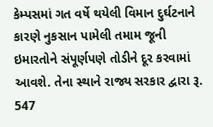કેમ્પસમાં ગત વર્ષે થયેલી વિમાન દુર્ઘટનાને કારણે નુકસાન પામેલી તમામ જૂની ઇમારતોને સંપૂર્ણપણે તોડીને દૂર કરવામાં આવશે. તેના સ્થાને રાજ્ય સરકાર દ્વારા રૂ. 547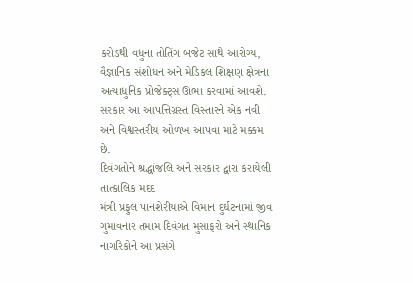કરોડથી વધુના તોતિંગ બજેટ સાથે આરોગ્ય, વૈજ્ઞાનિક સંશોધન અને મેડિકલ શિક્ષણ ક્ષેત્રના અત્યાધુનિક પ્રોજેક્ટ્સ ઊભા કરવામાં આવશે. સરકાર આ આપત્તિગ્રસ્ત વિસ્તારને એક નવી અને વિશ્વસ્તરીય ઓળખ આપવા માટે મક્કમ છે.
દિવંગતોને શ્રદ્ધાંજલિ અને સરકાર દ્વારા કરાયેલી તાત્કાલિક મદદ
મંત્રી પ્રફુલ પાનશેરીયાએ વિમાન દુર્ઘટનામાં જીવ ગુમાવનાર તમામ દિવંગત મુસાફરો અને સ્થાનિક નાગરિકોને આ પ્રસંગે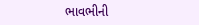ભાવભીની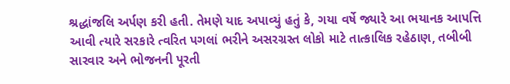શ્રદ્ધાંજલિ અર્પણ કરી હતી. તેમણે યાદ અપાવ્યું હતું કે, ગયા વર્ષે જ્યારે આ ભયાનક આપત્તિ આવી ત્યારે સરકારે ત્વરિત પગલાં ભરીને અસરગ્રસ્ત લોકો માટે તાત્કાલિક રહેઠાણ, તબીબી સારવાર અને ભોજનની પૂરતી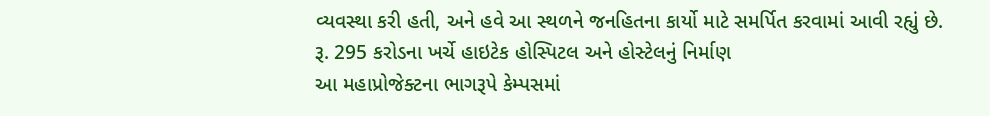વ્યવસ્થા કરી હતી, અને હવે આ સ્થળને જનહિતના કાર્યો માટે સમર્પિત કરવામાં આવી રહ્યું છે.
રૂ. 295 કરોડના ખર્ચે હાઇટેક હોસ્પિટલ અને હોસ્ટેલનું નિર્માણ
આ મહાપ્રોજેક્ટના ભાગરૂપે કેમ્પસમાં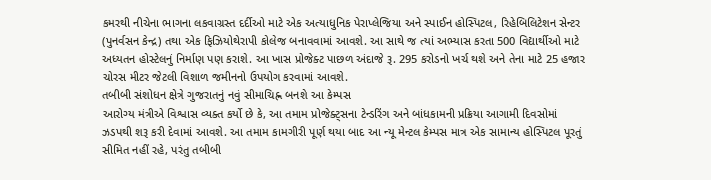કમરથી નીચેના ભાગના લકવાગ્રસ્ત દર્દીઓ માટે એક અત્યાધુનિક પેરાપ્લેજિયા અને સ્પાઈન હોસ્પિટલ, રિહેબિલિટેશન સેન્ટર (પુનર્વસન કેન્દ્ર) તથા એક ફિઝિયોથેરાપી કોલેજ બનાવવામાં આવશે. આ સાથે જ ત્યાં અભ્યાસ કરતા 500 વિદ્યાર્થીઓ માટે અધ્યતન હોસ્ટેલનું નિર્માણ પણ કરાશે. આ ખાસ પ્રોજેક્ટ પાછળ અંદાજે રૂ. 295 કરોડનો ખર્ચ થશે અને તેના માટે 25 હજાર ચોરસ મીટર જેટલી વિશાળ જમીનનો ઉપયોગ કરવામાં આવશે.
તબીબી સંશોધન ક્ષેત્રે ગુજરાતનું નવું સીમાચિહ્ન બનશે આ કેમ્પસ
આરોગ્ય મંત્રીએ વિશ્વાસ વ્યક્ત કર્યો છે કે, આ તમામ પ્રોજેક્ટ્સના ટેન્ડરિંગ અને બાંધકામની પ્રક્રિયા આગામી દિવસોમાં ઝડપથી શરૂ કરી દેવામાં આવશે. આ તમામ કામગીરી પૂર્ણ થયા બાદ આ ન્યૂ મેન્ટલ કેમ્પસ માત્ર એક સામાન્ય હોસ્પિટલ પૂરતું સીમિત નહીં રહે, પરંતુ તબીબી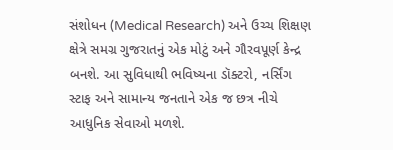સંશોધન (Medical Research) અને ઉચ્ચ શિક્ષણ ક્ષેત્રે સમગ્ર ગુજરાતનું એક મોટું અને ગૌરવપૂર્ણ કેન્દ્ર બનશે. આ સુવિધાથી ભવિષ્યના ડૉક્ટરો, નર્સિંગ સ્ટાફ અને સામાન્ય જનતાને એક જ છત્ર નીચે આધુનિક સેવાઓ મળશે.